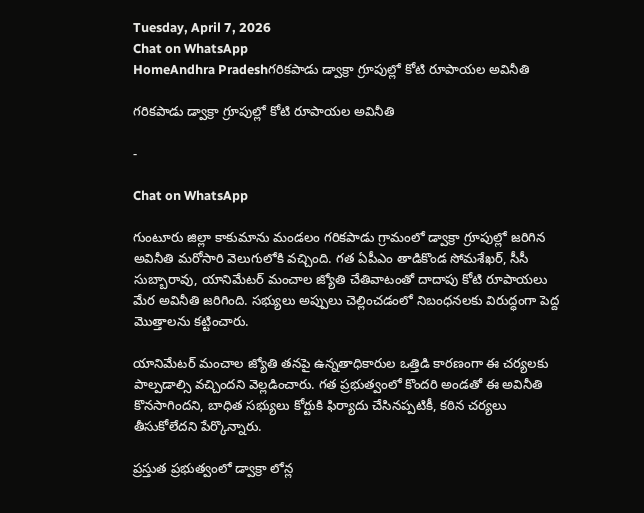Tuesday, April 7, 2026
Chat on WhatsApp
HomeAndhra Pradeshగరికపాడు డ్వాక్రా గ్రూపుల్లో కోటి రూపాయల అవినీతి

గరికపాడు డ్వాక్రా గ్రూపుల్లో కోటి రూపాయల అవినీతి

-

Chat on WhatsApp

గుంటూరు జిల్లా కాకుమాను మండలం గరికపాడు గ్రామంలో డ్వాక్రా గ్రూపుల్లో జరిగిన అవినీతి మరోసారి వెలుగులోకి వచ్చింది. గత ఏపీఎం తాడికొండ సోమశేఖర్, సీసీ సుబ్బారావు, యానిమేటర్ మంచాల జ్యోతి చేతివాటంతో దాదాపు కోటి రూపాయలు మేర అవినీతి జరిగింది. సభ్యులు అప్పులు చెల్లించడంలో నిబంధనలకు విరుద్ధంగా పెద్ద మొత్తాలను కట్టించారు.

యానిమేటర్ మంచాల జ్యోతి తనపై ఉన్నతాధికారుల ఒత్తిడి కారణంగా ఈ చర్యలకు పాల్పడాల్సి వచ్చిందని వెల్లడించారు. గత ప్రభుత్వంలో కొందరి అండతో ఈ అవినీతి కొనసాగిందని, బాధిత సభ్యులు కోర్టుకి ఫిర్యాదు చేసినప్పటికీ, కఠిన చర్యలు తీసుకోలేదని పేర్కొన్నారు.

ప్రస్తుత ప్రభుత్వంలో డ్వాక్రా లోన్ల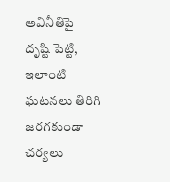అవినీతిపై దృష్టి పెట్టి, ఇలాంటి ఘటనలు తిరిగి జరగకుండా చర్యలు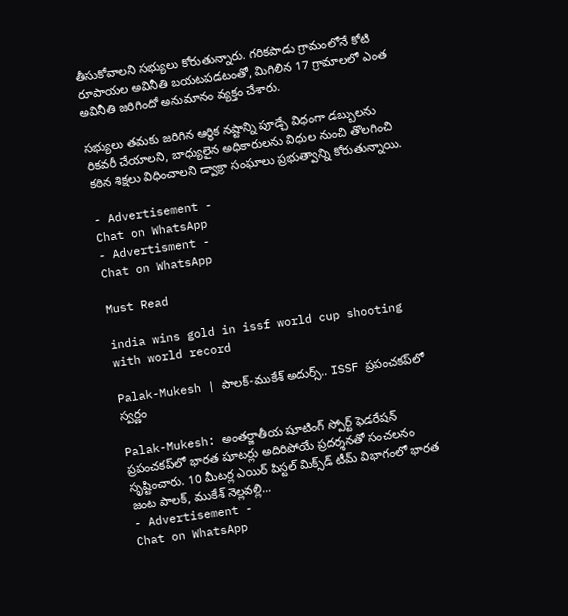తీసుకోవాలని సభ్యులు కోరుతున్నారు. గరికపాడు గ్రామంలోనే కోటి రూపాయల అవినీతి బయటపడటంతో, మిగిలిన 17 గ్రామాలలో ఎంత అవినీతి జరిగిందో అనుమానం వ్యక్తం చేశారు.

సభ్యులు తమకు జరిగిన ఆర్థిక నష్టాన్ని పూడ్చే విధంగా డబ్బులను రికవరీ చేయాలని, బాధ్యులైన అధికారులను విధుల నుంచి తొలగించి కఠిన శిక్షలు విధించాలని డ్వాక్రా సంఘాలు ప్రభుత్వాన్ని కోరుతున్నాయి.

- Advertisement -
Chat on WhatsApp
- Advertisment -
Chat on WhatsApp

Must Read

india wins gold in issf world cup shooting with world record

Palak-Mukesh | పాలక్-ముకేశ్ అదుర్స్.. ISSF ప్రపంచకప్‌లో స్వర్ణం

Palak-Mukesh: అంతర్జాతీయ షూటింగ్ స్పోర్ట్ ఫెడరేషన్ ప్రపంచకప్‌లో భారత షూటర్లు అదిరిపోయే ప్రదర్శనతో సంచలనం సృష్టించారు. 10 మీటర్ల ఎయిర్ పిస్టల్ మిక్స్‌డ్ టీమ్ విభాగంలో భారత జంట పాలక్, ముకేశ్ నెల్లవల్లి...
- Advertisement -
Chat on WhatsApp